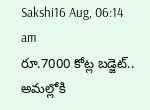Sakshi16 Aug, 06:14 am
రూ.7000 కోట్ల బడ్జెట్.. అమల్లోకి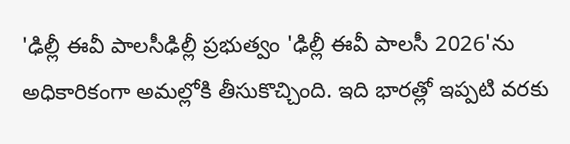'ఢిల్లీ ఈవీ పాలసీఢిల్లీ ప్రభుత్వం 'ఢిల్లీ ఈవీ పాలసీ 2026'ను అధికారికంగా అమల్లోకి తీసుకొచ్చింది. ఇది భారత్లో ఇప్పటి వరకు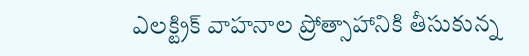ఎలక్ట్రిక్ వాహనాల ప్రోత్సాహానికి తీసుకున్న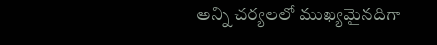అన్ని చర్యలలో ముఖ్యమైనదిగా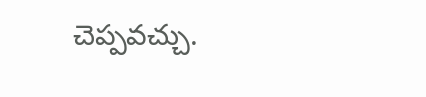చెప్పవచ్చు.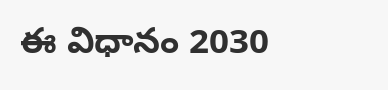ఈ విధానం 2030